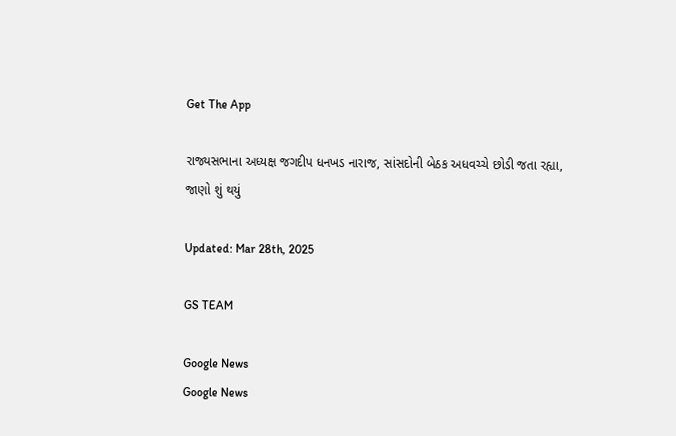Get The App

રાજ્યસભાના અધ્યક્ષ જગદીપ ધનખડ નારાજ, સાંસદોની બેઠક અધવચ્ચે છોડી જતા રહ્યા, જાણો શું થયું

Updated: Mar 28th, 2025

GS TEAM

Google News
Google News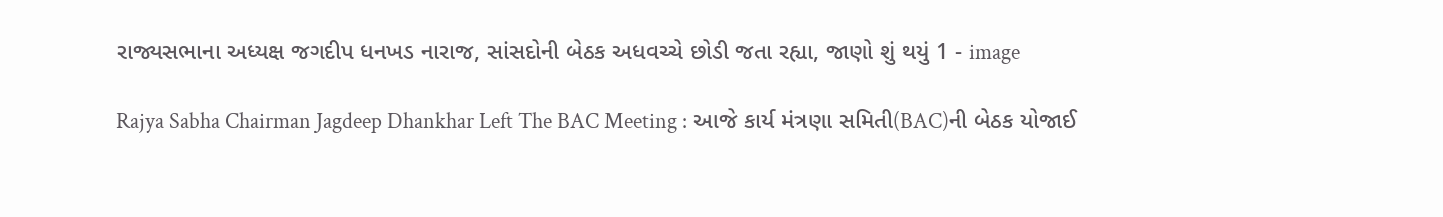રાજ્યસભાના અધ્યક્ષ જગદીપ ધનખડ નારાજ, સાંસદોની બેઠક અધવચ્ચે છોડી જતા રહ્યા, જાણો શું થયું 1 - image

Rajya Sabha Chairman Jagdeep Dhankhar Left The BAC Meeting : આજે કાર્ય મંત્રણા સમિતી(BAC)ની બેઠક યોજાઈ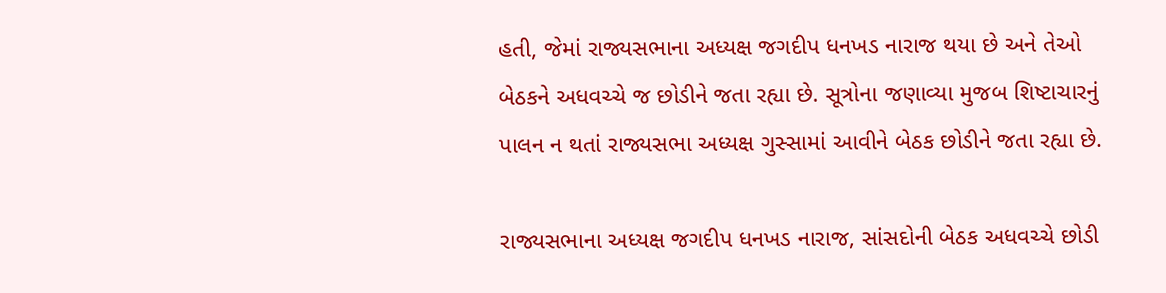હતી, જેમાં રાજ્યસભાના અધ્યક્ષ જગદીપ ધનખડ નારાજ થયા છે અને તેઓ બેઠકને અધવચ્ચે જ છોડીને જતા રહ્યા છે. સૂત્રોના જણાવ્યા મુજબ શિષ્ટાચારનું પાલન ન થતાં રાજ્યસભા અધ્યક્ષ ગુસ્સામાં આવીને બેઠક છોડીને જતા રહ્યા છે.

રાજ્યસભાના અધ્યક્ષ જગદીપ ધનખડ નારાજ, સાંસદોની બેઠક અધવચ્ચે છોડી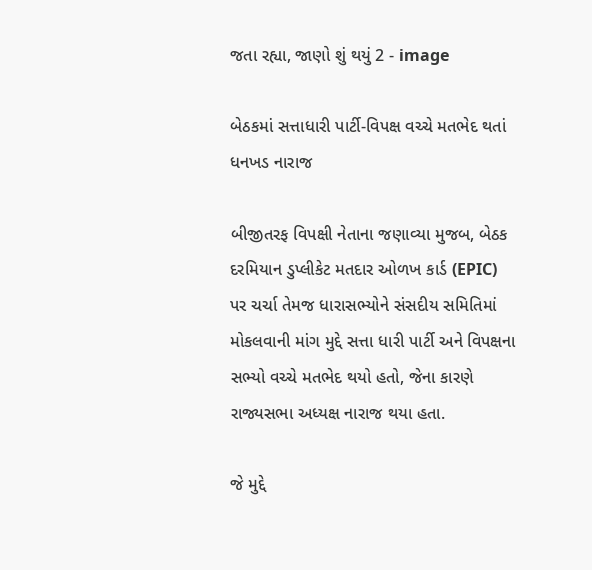જતા રહ્યા, જાણો શું થયું 2 - image

બેઠકમાં સત્તાધારી પાર્ટી-વિપક્ષ વચ્ચે મતભેદ થતાં ધનખડ નારાજ

બીજીતરફ વિપક્ષી નેતાના જણાવ્યા મુજબ, બેઠક દરમિયાન ડુપ્લીકેટ મતદાર ઓળખ કાર્ડ (EPIC) પર ચર્ચા તેમજ ધારાસભ્યોને સંસદીય સમિતિમાં મોકલવાની માંગ મુદ્દે સત્તા ધારી પાર્ટી અને વિપક્ષના સભ્યો વચ્ચે મતભેદ થયો હતો, જેના કારણે રાજ્યસભા અધ્યક્ષ નારાજ થયા હતા.

જે મુદ્દે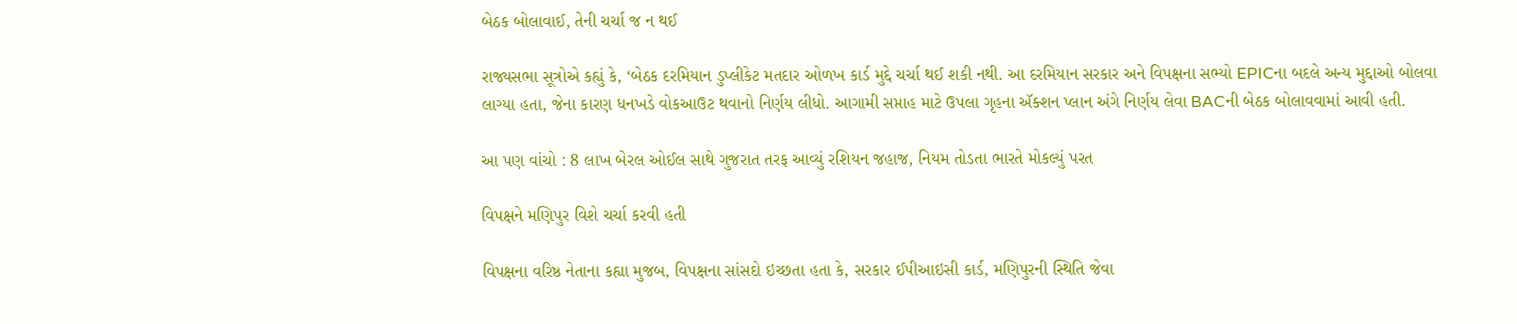બેઠક બોલાવાઈ, તેની ચર્ચા જ ન થઈ

રાજ્યસભા સૂત્રોએ કહ્યું કે, ‘બેઠક દરમિયાન ડુપ્લીકેટ મતદાર ઓળખ કાર્ડ મુદ્દે ચર્ચા થઈ શકી નથી. આ દરમિયાન સરકાર અને વિપક્ષના સભ્યો EPICના બદલે અન્ય મુદ્દાઓ બોલવા લાગ્યા હતા, જેના કારણ ધનખડે વોકઆઉટ થવાનો નિર્ણય લીધો. આગામી સપ્તાહ માટે ઉપલા ગૃહના ઍક્શન પ્લાન અંગે નિર્ણય લેવા BACની બેઠક બોલાવવામાં આવી હતી.

આ પણ વાંચો : 8 લાખ બેરલ ઓઈલ સાથે ગુજરાત તરફ આવ્યું રશિયન જહાજ, નિયમ તોડતા ભારતે મોકલ્યું પરત

વિપક્ષને મણિપુર વિશે ચર્ચા કરવી હતી

વિપક્ષના વરિષ્ઠ નેતાના કહ્યા મુજબ, વિપક્ષના સાંસદો ઇચ્છતા હતા કે, સરકાર ઈપીઆઇસી કાર્ડ, મણિપુરની સ્થિતિ જેવા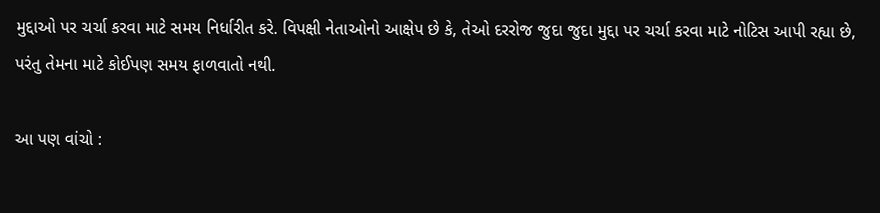મુદ્દાઓ પર ચર્ચા કરવા માટે સમય નિર્ધારીત કરે. વિપક્ષી નેતાઓનો આક્ષેપ છે કે, તેઓ દરરોજ જુદા જુદા મુદ્દા પર ચર્ચા કરવા માટે નોટિસ આપી રહ્યા છે, પરંતુ તેમના માટે કોઈપણ સમય ફાળવાતો નથી.

આ પણ વાંચો :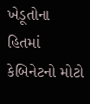ખેડૂતોના હિતમાં કેબિનેટનો મોટો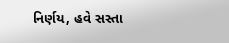નિર્ણય, હવે સસ્તા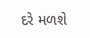દરે મળશે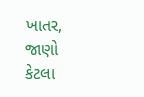ખાતર, જાણો કેટલા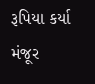રૂપિયા કર્યા મંજૂર